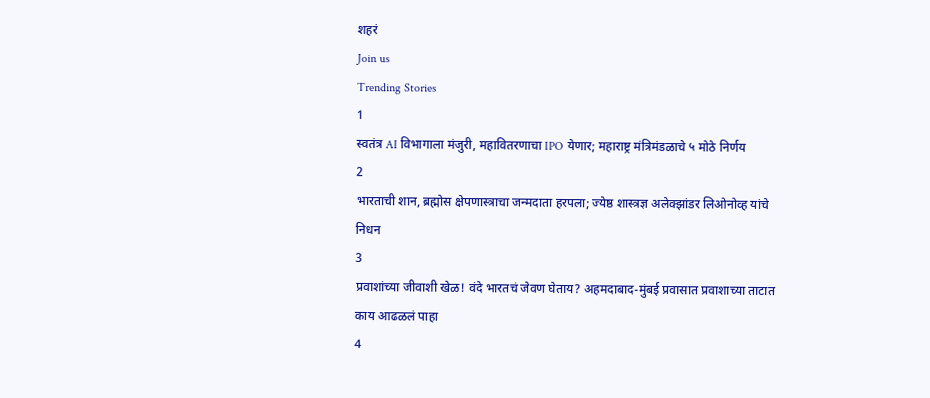शहरं
Join us
Trending Stories
1
स्वतंत्र AI विभागाला मंजुरी, महावितरणाचा IPO येणार; महाराष्ट्र मंत्रिमंडळाचे ५ मोठे निर्णय
2
भारताची शान, ब्रह्मोस क्षेपणास्त्राचा जन्मदाता हरपला; ज्येष्ठ शास्त्रज्ञ अलेक्झांडर लिओनोव्ह यांचे निधन
3
प्रवाशांच्या जीवाशी खेळ! वंदे भारतचं जेवण घेताय? अहमदाबाद-मुंबई प्रवासात प्रवाशाच्या ताटात काय आढळलं पाहा
4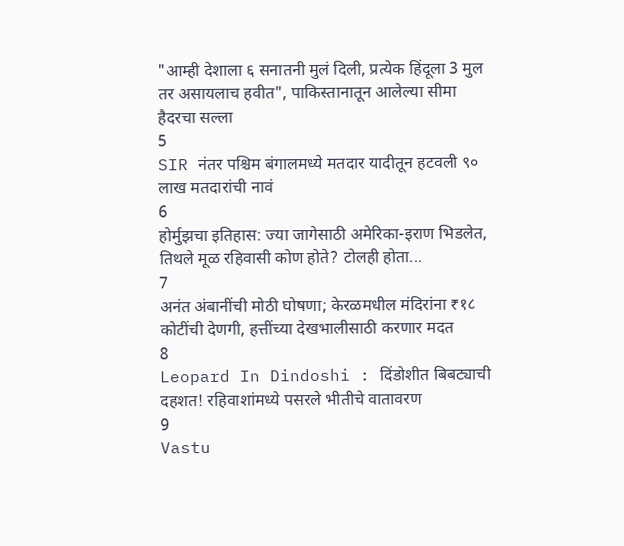"आम्ही देशाला ६ सनातनी मुलं दिली, प्रत्येक हिंदूला 3 मुल तर असायलाच हवीत", पाकिस्तानातून आलेल्या सीमा हैदरचा सल्ला
5
SIR नंतर पश्चिम बंगालमध्ये मतदार यादीतून हटवली ९० लाख मतदारांची नावं
6
होर्मुझचा इतिहास: ज्या जागेसाठी अमेरिका-इराण भिडलेत, तिथले मूळ रहिवासी कोण होते? टोलही होता...
7
अनंत अंबानींची मोठी घोषणा; केरळमधील मंदिरांना ₹१८ कोटींची देणगी, हत्तींच्या देखभालीसाठी करणार मदत
8
Leopard In Dindoshi : दिंडोशीत बिबट्याची दहशत! रहिवाशांमध्ये पसरले भीतीचे वातावरण
9
Vastu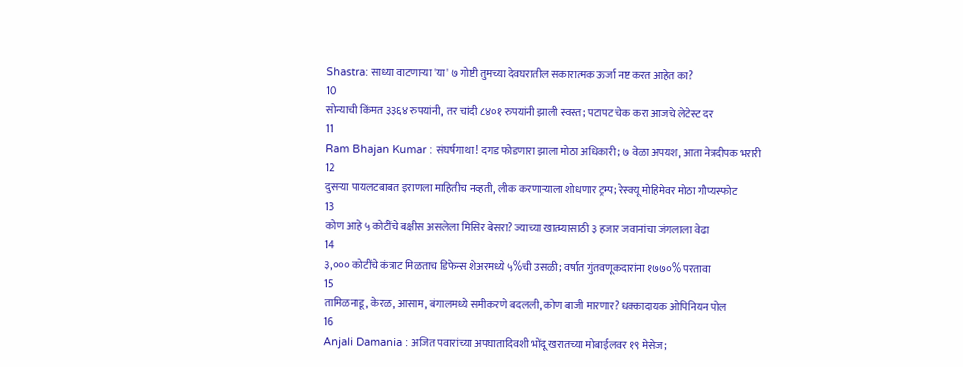Shastra: साध्या वाटणाऱ्या 'या' ७ गोष्टी तुमच्या देवघरातील सकारात्मक ऊर्जा नष्ट करत आहेत का?
10
सोन्याची किंमत ३३६४ रुपयांनी, तर चांदी ८४०१ रुपयांनी झाली स्वस्त; पटापट चेक करा आजचे लेटेस्ट दर
11
Ram Bhajan Kumar : संघर्षगाथा! दगड फोडणारा झाला मोठा अधिकारी; ७ वेळा अपयश, आता नेत्रदीपक भरारी
12
दुसऱ्या पायलटबाबत इराणला माहितीच नव्हती, लीक करणाऱ्याला शोधणार ट्रम्प; रेस्क्यू मोहिमेवर मोठा गौप्यस्फोट
13
कोण आहे ५ कोटींचे बक्षीस असलेला मिसिर बेसरा? ज्याच्या खात्म्यासाठी ३ हजार जवानांचा जंगलाला वेढा
14
३,००० कोटींचे कंत्राट मिळताच डिफेन्स शेअरमध्ये ५%ची उसळी; वर्षात गुंतवणूकदारांना १७७०% परतावा
15
तामिळनाडू, केरळ, आसाम, बंगालमध्ये समीकरणे बदलली, कोण बाजी मारणार? धक्कादायक ओपिनियन पोल
16
Anjali Damania : अजित पवारांच्या अपघातादिवशी भोंदू खरातच्या मोबाईलवर १९ मेसेज;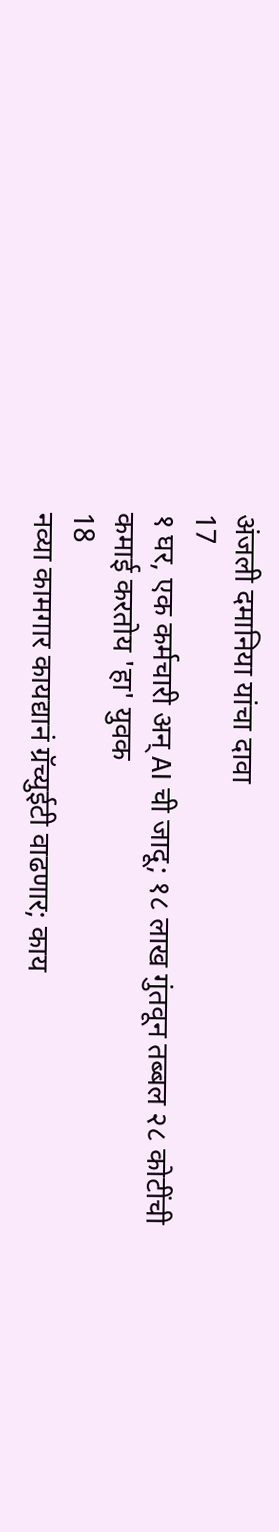अंजली दमानिया यांचा दावा
17
१ घर, एक कर्मचारी अन् AI ची जादू; १८ लाख गुंतवून तब्बल २८ कोटींची कमाई करतोय 'हा' युवक
18
नव्या कामगार कायद्यानं ग्रॅच्युईटी वाढणार; काय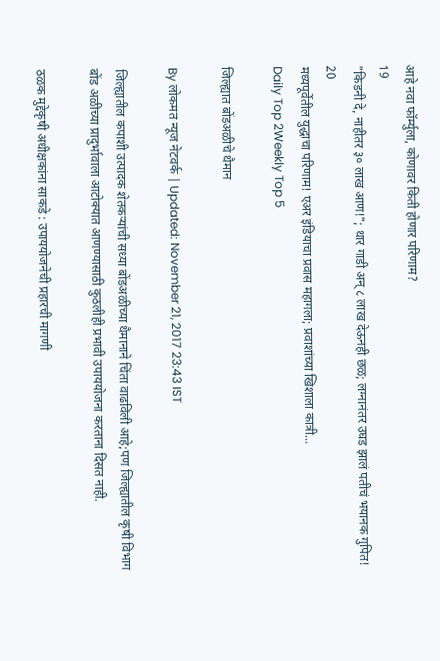आहे नवा फॉर्म्युला, कोणावर किती होणार परिणाम?
19
"किडनी दे, नाहीतर ३० लाख आण!"; थार गाडी अन् ८ लाख देऊनही छळ; लग्नानंतर उघड झालं पतीचं भयानक गुपित!
20
मध्यपूर्वेतील युद्धाचा परिणाम! एअर इंडियाचा प्रवास महागला; प्रवाशांच्या खिशाला कात्री...
Daily Top 2Weekly Top 5

जिल्ह्यात बोंडअळीचे थैमान

By लोकमत न्यूज नेटवर्क | Updated: November 21, 2017 23:43 IST

जिल्ह्यातील कपाशी उत्पादक शेतकऱ्यांची सध्या बोंडअळीच्या थैमानाने चिंता वाढविली आहे;पण जिल्ह्यातील कृषी विभाग बोंड अळीच्या प्रादुर्भावाला आटोक्यात आणण्यासाठी कुठलीही प्रभावी उपाययोजना करताना दिसत नाही.

ठळक मुद्देकृषी अधीक्षकांना साकडे : उपाययोजनेची प्रहारची मागणी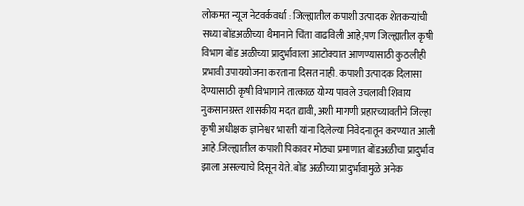लोकमत न्यूज नेटवर्कवर्धा : जिल्ह्यातील कपाशी उत्पादक शेतकऱ्यांची सध्या बोंडअळीच्या थैमानाने चिंता वाढविली आहे;पण जिल्ह्यातील कृषी विभाग बोंड अळीच्या प्रादुर्भावाला आटोक्यात आणण्यासाठी कुठलीही प्रभावी उपाययोजना करताना दिसत नाही. कपाशी उत्पादक दिलासा देण्यासाठी कृषी विभागाने तात्काळ योग्य पावले उचलावी शिवाय नुकसानग्रस्त शासकीय मदत द्यावी, अशी मागणी प्रहारच्यावतीने जिल्हा कृषी अधीक्षक ज्ञानेश्वर भारती यांना दिलेल्या निवेदनातून करण्यात आली आहे.जिल्ह्यातील कपाशी पिकावर मोठ्या प्रमाणात बोंडअळीचा प्रादुर्भाव झाला असल्याचे दिसून येते. बोंड अळीच्या प्रादुर्भावामुळे अनेक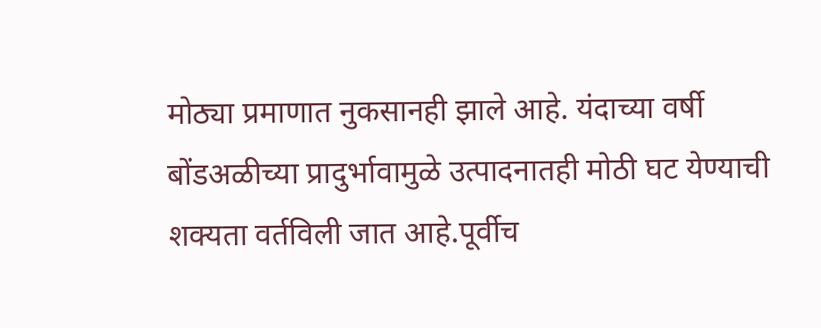मोठ्या प्रमाणात नुकसानही झाले आहे. यंदाच्या वर्षी बोंडअळीच्या प्रादुर्भावामुळे उत्पादनातही मोठी घट येण्याची शक्यता वर्तविली जात आहे.पूर्वीच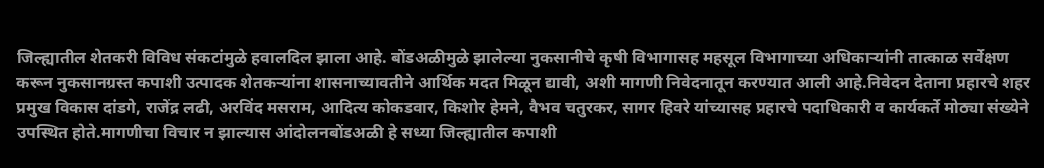जिल्ह्यातील शेतकरी विविध संकटांमुळे हवालदिल झाला आहे. बोंडअळीमुळे झालेल्या नुकसानीचे कृषी विभागासह महसूल विभागाच्या अधिकाऱ्यांनी तात्काळ सर्वेक्षण करून नुकसानग्रस्त कपाशी उत्पादक शेतकऱ्यांना शासनाच्यावतीने आर्थिक मदत मिळून द्यावी, अशी मागणी निवेदनातून करण्यात आली आहे.निवेदन देताना प्रहारचे शहर प्रमुख विकास दांडगे, राजेंद्र लढी, अरविंद मसराम, आदित्य कोकडवार, किशोर हेमने, वैभव चतुरकर, सागर हिवरे यांच्यासह प्रहारचे पदाधिकारी व कार्यकर्ते मोठ्या संख्येने उपस्थित होते.मागणीचा विचार न झाल्यास आंदोलनबोंडअळी हे सध्या जिल्ह्यातील कपाशी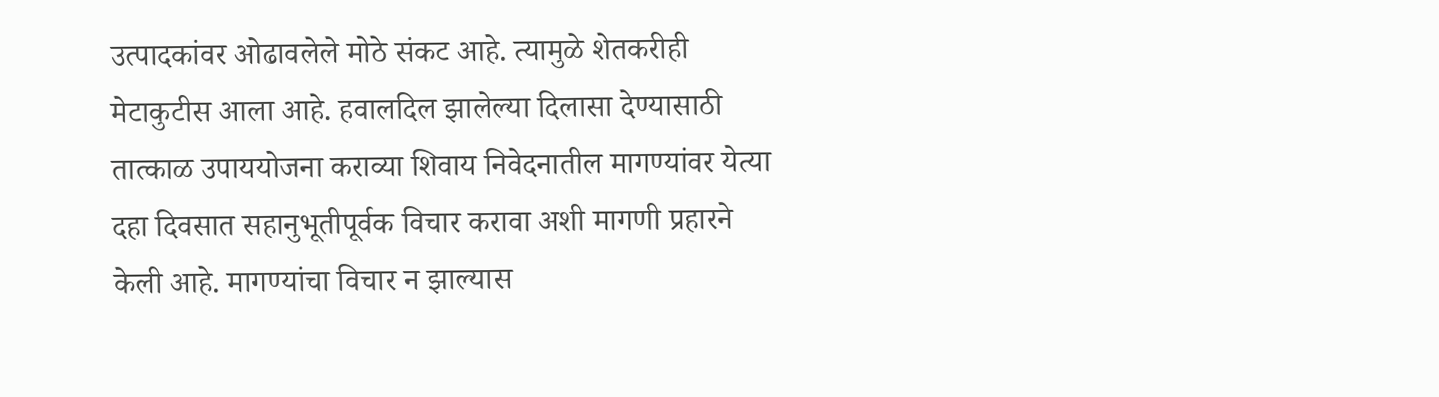उत्पादकांवर ओढावलेले मोठे संकट आहे. त्यामुळे शेतकरीही मेटाकुटीस आला आहे. हवालदिल झालेल्या दिलासा देण्यासाठी तात्काळ उपाययोजना कराव्या शिवाय निवेदनातील मागण्यांवर येत्या दहा दिवसात सहानुभूतीपूर्वक विचार करावा अशी मागणी प्रहारने केली आहे. मागण्यांचा विचार न झाल्यास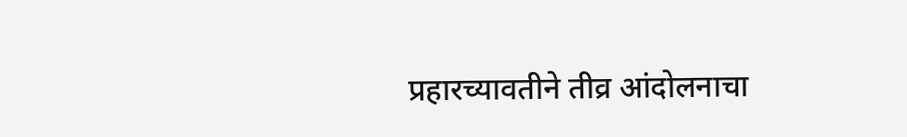प्रहारच्यावतीने तीव्र आंदोलनाचा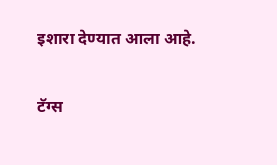इशारा देण्यात आला आहे.

टॅग्स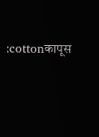:cottonकापूस